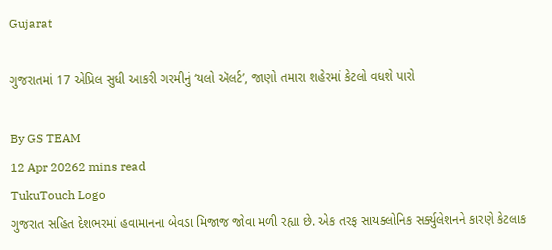Gujarat

ગુજરાતમાં 17 એપ્રિલ સુધી આકરી ગરમીનું ‘યલો ઍલર્ટ’, જાણો તમારા શહેરમાં કેટલો વધશે પારો

By GS TEAM
12 Apr 20262 mins read
TukuTouch Logo
ગુજરાત સહિત દેશભરમાં હવામાનના બેવડા મિજાજ જોવા મળી રહ્યા છે. એક તરફ સાયક્લોનિક સર્ક્યુલેશનને કારણે કેટલાક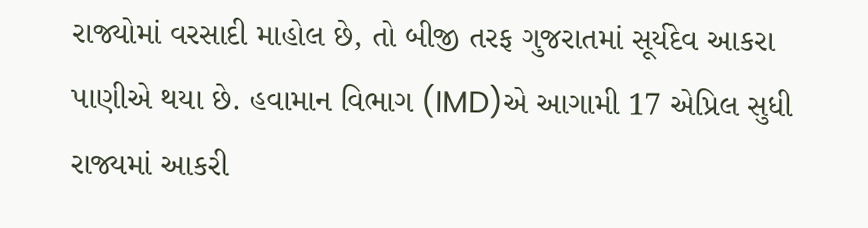રાજ્યોમાં વરસાદી માહોલ છે, તો બીજી તરફ ગુજરાતમાં સૂર્યદેવ આકરા પાણીએ થયા છે. હવામાન વિભાગ (IMD)એ આગામી 17 એપ્રિલ સુધી રાજ્યમાં આકરી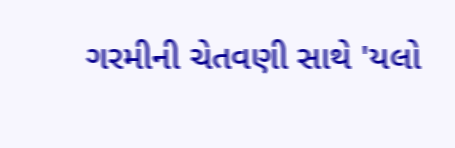ગરમીની ચેતવણી સાથે 'યલો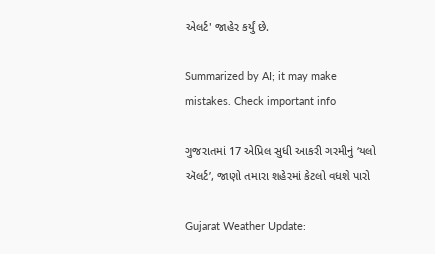એલર્ટ' જાહેર કર્યું છે.

Summarized by AI; it may make mistakes. Check important info

ગુજરાતમાં 17 એપ્રિલ સુધી આકરી ગરમીનું ‘યલો ઍલર્ટ’, જાણો તમારા શહેરમાં કેટલો વધશે પારો

Gujarat Weather Update: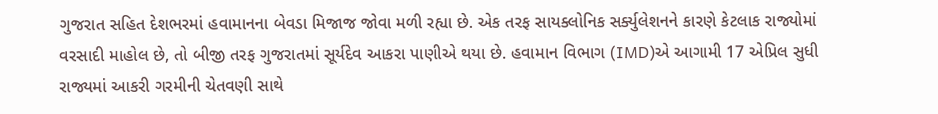ગુજરાત સહિત દેશભરમાં હવામાનના બેવડા મિજાજ જોવા મળી રહ્યા છે. એક તરફ સાયક્લોનિક સર્ક્યુલેશનને કારણે કેટલાક રાજ્યોમાં વરસાદી માહોલ છે, તો બીજી તરફ ગુજરાતમાં સૂર્યદેવ આકરા પાણીએ થયા છે. હવામાન વિભાગ (IMD)એ આગામી 17 એપ્રિલ સુધી રાજ્યમાં આકરી ગરમીની ચેતવણી સાથે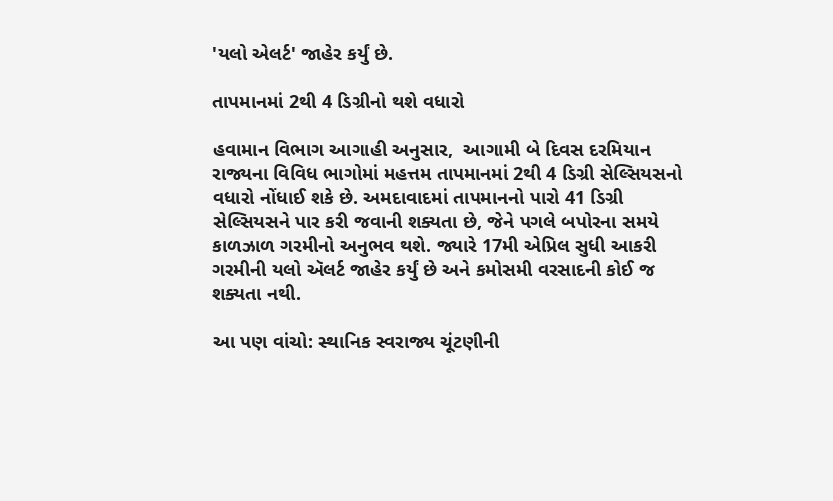'યલો એલર્ટ' જાહેર કર્યું છે.

તાપમાનમાં 2થી 4 ડિગ્રીનો થશે વધારો

હવામાન વિભાગ આગાહી અનુસાર,  આગામી બે દિવસ દરમિયાન રાજ્યના વિવિધ ભાગોમાં મહત્તમ તાપમાનમાં 2થી 4 ડિગ્રી સેલ્સિયસનો વધારો નોંધાઈ શકે છે. અમદાવાદમાં તાપમાનનો પારો 41 ડિગ્રી સેલ્સિયસને પાર કરી જવાની શક્યતા છે, જેને પગલે બપોરના સમયે કાળઝાળ ગરમીનો અનુભવ થશે. જ્યારે 17મી એપ્રિલ સુધી આકરી ગરમીની યલો ઍલર્ટ જાહેર કર્યું છે અને કમોસમી વરસાદની કોઈ જ શક્યતા નથી.

આ પણ વાંચો: સ્થાનિક સ્વરાજ્ય ચૂંટણીની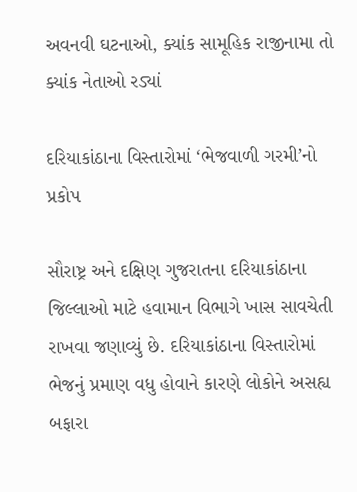અવનવી ઘટનાઓ, ક્યાંક સામૂહિક રાજીનામા તો ક્યાંક નેતાઓ રડ્યાં

દરિયાકાંઠાના વિસ્તારોમાં ‘ભેજવાળી ગરમી’નો પ્રકોપ

સૌરાષ્ટ્ર અને દક્ષિણ ગુજરાતના દરિયાકાંઠાના જિલ્લાઓ માટે હવામાન વિભાગે ખાસ સાવચેતી રાખવા જણાવ્યું છે. દરિયાકાંઠાના વિસ્તારોમાં ભેજનું પ્રમાણ વધુ હોવાને કારણે લોકોને અસહ્ય બફારા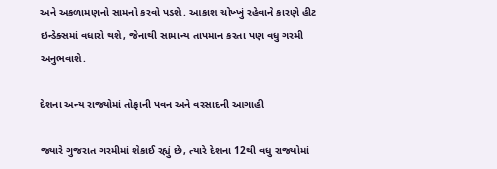અને અકળામણનો સામનો કરવો પડશે. આકાશ ચોખ્ખું રહેવાને કારણે હીટ ઇન્ડેક્સમાં વધારો થશે, જેનાથી સામાન્ય તાપમાન કરતા પણ વધુ ગરમી અનુભવાશે.

દેશના અન્ય રાજ્યોમાં તોફાની પવન અને વરસાદની આગાહી

જ્યારે ગુજરાત ગરમીમાં શેકાઈ રહ્યું છે, ત્યારે દેશના 12થી વધુ રાજ્યોમાં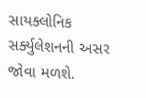સાયક્લોનિક સર્ક્યુલેશનની અસર જોવા મળશે.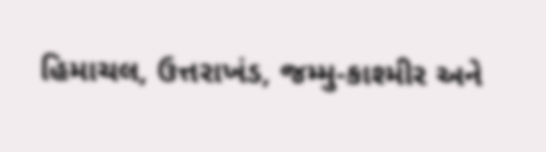હિમાચલ, ઉત્તરાખંડ, જમ્મુ-કાશ્મીર અને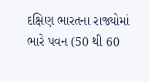દક્ષિણ ભારતના રાજ્યોમાં ભારે પવન (50 થી 60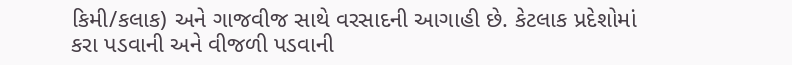કિમી/કલાક) અને ગાજવીજ સાથે વરસાદની આગાહી છે. કેટલાક પ્રદેશોમાં કરા પડવાની અને વીજળી પડવાની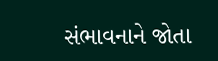સંભાવનાને જોતા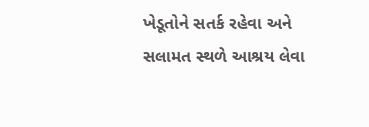ખેડૂતોને સતર્ક રહેવા અને સલામત સ્થળે આશ્રય લેવા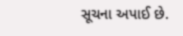સૂચના અપાઈ છે.